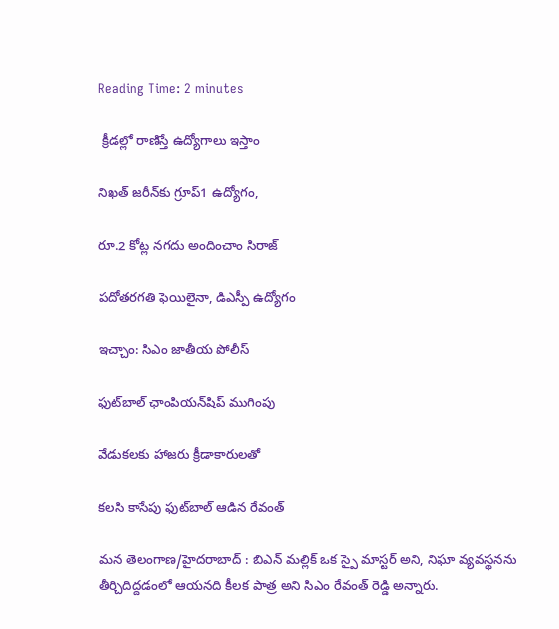Reading Time: 2 minutes

 క్రీడల్లో రాణిస్తే ఉద్యోగాలు ఇస్తాం

నిఖత్ జరీన్‌కు గ్రూప్1 ఉద్యోగం,

రూ.2 కోట్ల నగదు అందించాం సిరాజ్

పదోతరగతి ఫెయిలైనా, డిఎస్పీ ఉద్యోగం

ఇచ్చాం: సిఎం జాతీయ పోలీస్

ఫుట్‌బాల్ ఛాంపియన్‌షిప్ ముగింపు

వేడుకలకు హాజరు క్రీడాకారులతో

కలసి కాసేపు ఫుట్‌బాల్ ఆడిన రేవంత్

మన తెలంగాణ/హైదరాబాద్ : బిఎన్ మల్లిక్ ఒక స్పై మాస్టర్ అని, నిఘా వ్యవస్థనను తీర్చిదిద్దడంలో ఆయనది కీలక పాత్ర అని సిఎం రేవంత్ రెడ్డి అన్నారు.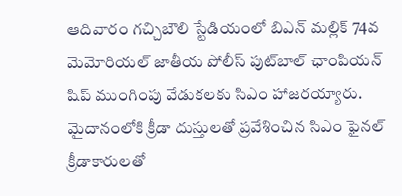ఆదివారం గచ్చిబౌలి స్టేడియంలో బిఎన్ మల్లిక్ 74వ మెమోరియల్ జాతీయ పోలీస్ పుట్‌బాల్ ఛాంపియన్ షిప్ ముంగింపు వేడుకలకు సిఎం హాజరయ్యారు. మైదానంలోకి క్రీడా దుస్తులతో ప్రవేశించిన సిఎం ఫైనల్ క్రీడాకారులతో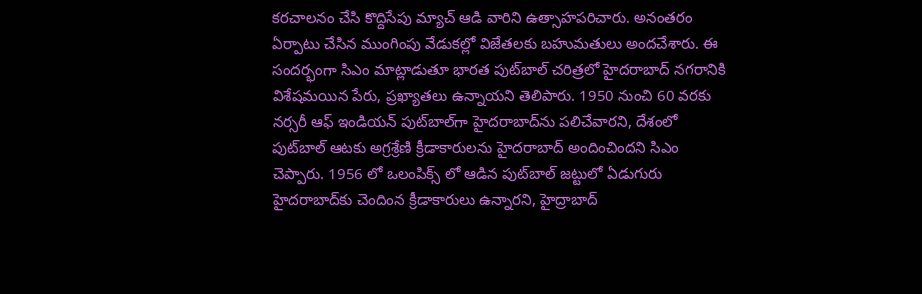కరచాలనం చేసి కొద్దిసేపు మ్యాచ్ ఆడి వారిని ఉత్సాహపరిచారు. అనంతరం ఏర్పాటు చేసిన ముంగింపు వేడుకల్లో విజేతలకు బహుమతులు అందచేశారు. ఈ సందర్భంగా సిఎం మాట్లాడుతూ భారత పుట్‌బాల్ చరిత్రలో హైదరాబాద్ నగరానికి విశేషమయిన పేరు, ప్రఖ్యాతలు ఉన్నాయని తెలిపారు. 1950 నుంచి 60 వరకు నర్సరీ ఆఫ్ ఇండియన్ పుట్‌బాల్‌గా హైదరాబాద్‌ను పలిచేవారని, దేశంలో పుట్‌బాల్ ఆటకు అగ్రశ్రేణి క్రీడాకారులను హైదరాబాద్ అందించిందని సిఎం చెప్పారు. 1956 లో ఒలంపిక్స్ లో ఆడిన పుట్‌బాల్ జట్టులో ఏడుగురు హైదరాబాద్‌కు చెందింన క్రీడాకారులు ఉన్నారని, హైద్రాబాద్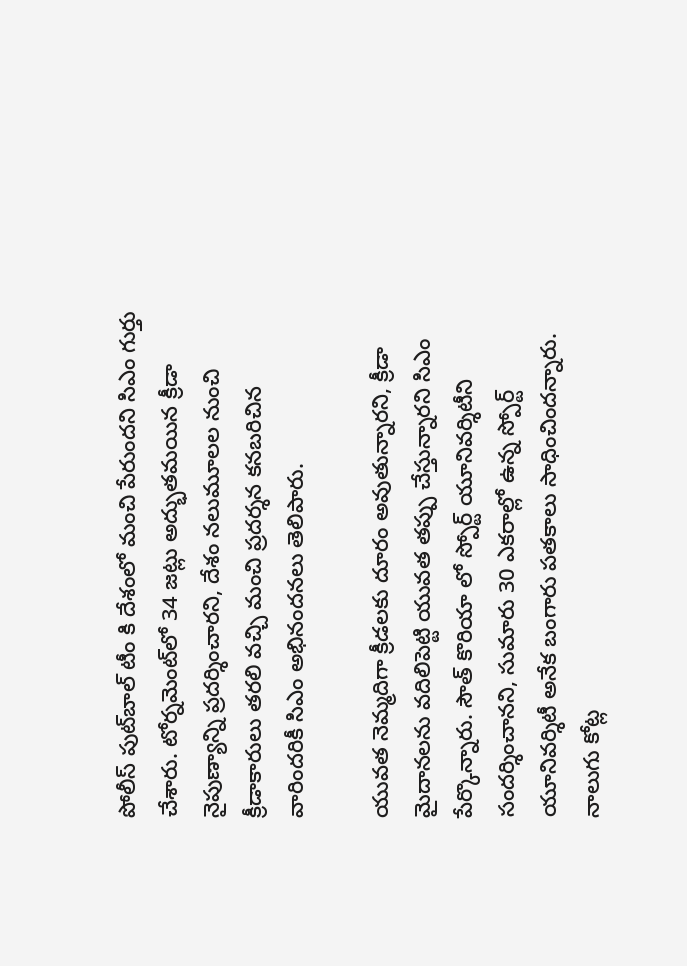పోలీస్ పుట్‌బాల్ టీం కి దేశంలో మంచి పేరుందని సిఎం గుర్తు చేశారు. టోర్నమెంట్‌లో 34 జట్లు అద్భుతమయిన క్రీడా నైపుణ్యాన్ని ప్రదర్శించారని, దేశం నలుమూలల నుంచి క్రీడాకారులు తరలి వచ్చి మంచి ప్రదర్శన కనబరిచిన వారిందరికీ సిఎం అభినందనలు తెలిపారు.

యువత నెమ్మదిగా క్రీడలకు దూరం అవుతున్నారని, క్రీడా మైదానలను వదిలిపెట్టి యువత తప్పు చేస్తున్నారని సిఎం పేర్కొన్నారు. సౌత్ కొరియా లో స్పోర్ట్ యూనివర్శిటీని సందర్శించానని, సుమారు 30 ఎకరాల్లో ఉన్న స్పోర్ట్ యూనివర్శిటీ అనేక బంగారు పతకాలు సాధించిందన్నారు. నాలుగు కోట్ల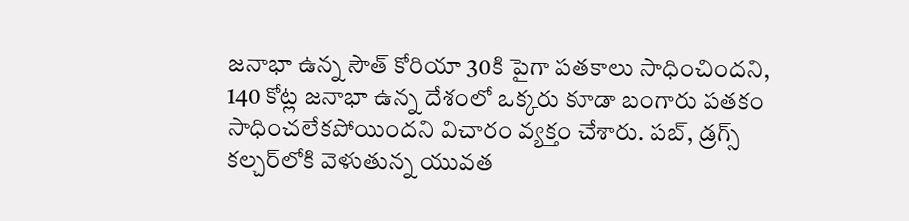జనాభా ఉన్న సౌత్ కోరియా 30కి పైగా పతకాలు సాధించిందని, 140 కోట్ల జనాభా ఉన్న దేశంలో ఒక్కరు కూడా బంగారు పతకం సాధించలేకపోయిందని విచారం వ్యక్తం చేశారు. పబ్, డ్రగ్స్ కల్చర్‌లోకి వెళుతున్న యువత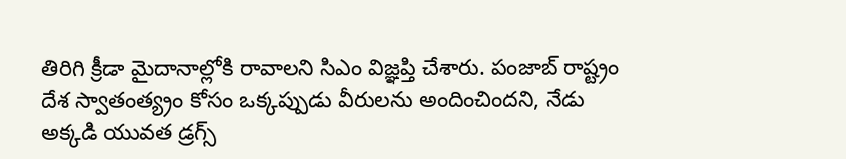తిరిగి క్రీడా మైదానాల్లోకి రావాలని సిఎం విజ్ఞప్తి చేశారు. పంజాబ్ రాష్ట్రం దేశ స్వాతంత్య్రం కోసం ఒక్కప్పుడు వీరులను అందించిందని, నేడు అక్కడి యువత డ్రగ్స్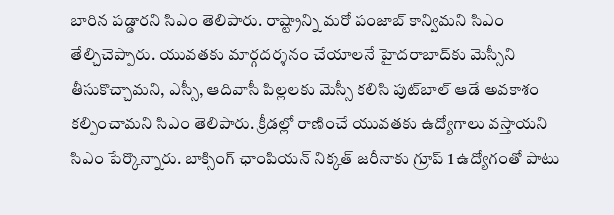బారిన పడ్డారని సిఎం తెలిపారు. రాష్ట్రాన్ని మరో పంజాబ్ కాన్విమని సిఎం తేల్చిచెప్పారు. యువతకు మార్గదర్శనం చేయాలనే హైదరాబాద్‌కు మెస్సీని తీసుకొచ్చామని, ఎస్సీ, ఆదివాసీ పిల్లలకు మెస్సీ కలిసి పుట్‌బాల్ ఆడే అవకాశం కల్పించామని సిఎం తెలిపారు. క్రీడల్లో రాణించే యువతకు ఉద్యోగాలు వస్తాయని సిఎం పేర్కొన్నారు. బాక్సింగ్ ఛాంపియన్ నిక్కత్ జరీనాకు గ్రూప్ 1 ఉద్యోగంతో పాటు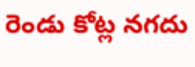రెండు కోట్ల నగదు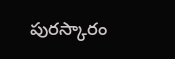పురస్కారం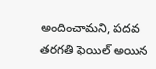అందించామని, పదవ తరగతి ఫెయిల్ అయిన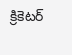క్రికెటర్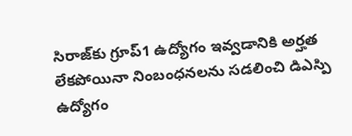సిరాజ్‌కు గ్రూప్1 ఉద్యోగం ఇవ్వడానికి అర్హత లేకపోయినా నింబంధనలను సడలించి డిఎస్పి ఉద్యోగం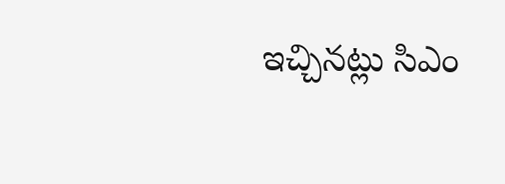ఇచ్చినట్లు సిఎం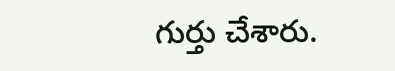గుర్తు చేశారు.